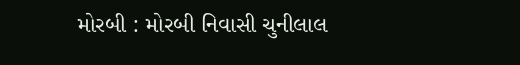મોરબી : મોરબી નિવાસી ચુનીલાલ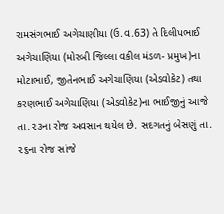રામસંગભાઈ અગેચાણીયા (ઉ.વ.63) તે દિલીપભાઈ અગેચાણિયા (મોરબી જિલ્લા વકીલ મંડળ- પ્રમુખ)ના મોટાભાઈ, જીતેનભાઈ અગેચાણિયા (એડવોકેટ) તથા કરણભાઈ અગેચાણિયા (એડવોકેટ)ના ભાઈજીનું આજે તા.૨૩ના રોજ અવસાન થયેલ છે. સદગતનું બેસણું તા. ૨૬ના રોજ સાંજે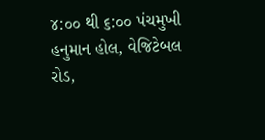૪:૦૦ થી ૬:૦૦ પંચમુખી હનુમાન હોલ, વેજિટેબલ રોડ,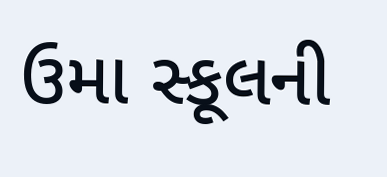ઉમા સ્કૂલની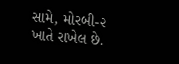સામે, મોરબી-૨ ખાતે રાખેલ છે.